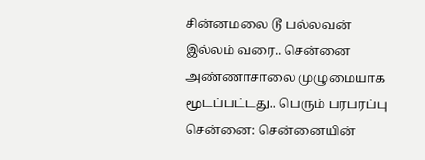சின்னமலை டூ பல்லவன் இல்லம் வரை.. சென்னை அண்ணாசாலை முழுமையாக மூடப்பட்டது.. பெரும் பரபரப்பு
சென்னை: சென்னையின்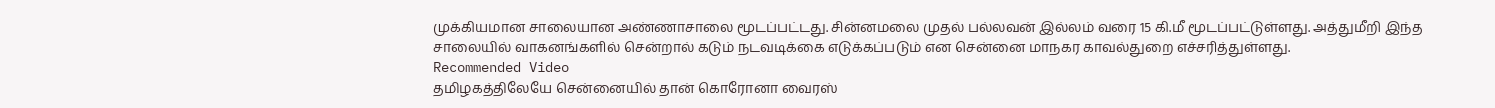முக்கியமான சாலையான அண்ணாசாலை மூடப்பட்டது. சின்னமலை முதல் பல்லவன் இல்லம் வரை 15 கி.மீ மூடப்பட்டுள்ளது. அத்துமீறி இந்த சாலையில் வாகனங்களில் சென்றால் கடும் நடவடிக்கை எடுக்கப்படும் என சென்னை மாநகர காவல்துறை எச்சரித்துள்ளது.
Recommended Video
தமிழகத்திலேயே சென்னையில் தான் கொரோனா வைரஸ்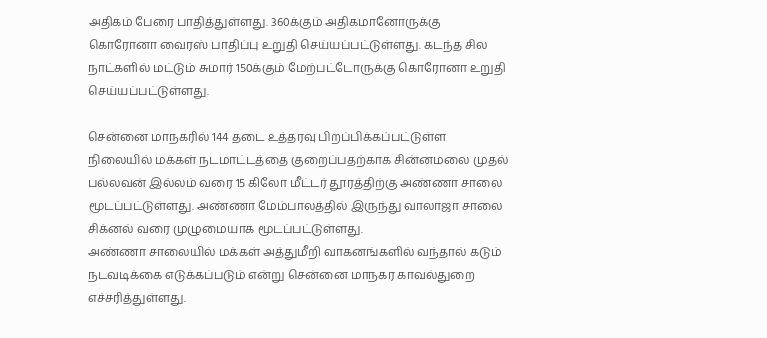அதிகம் பேரை பாதித்துள்ளது. 360க்கும் அதிகமானோருக்கு கொரோனா வைரஸ் பாதிப்பு உறுதி செய்யப்பட்டுள்ளது. கடந்த சில நாட்களில் மட்டும் சுமார் 150க்கும் மேற்பட்டோருக்கு கொரோனா உறுதி செய்யப்பட்டுள்ளது.

சென்னை மாநகரில் 144 தடை உத்தரவு பிறப்பிக்கப்பட்டுள்ள நிலையில் மக்கள் நடமாட்டத்தை குறைப்பதற்காக சின்னமலை முதல் பல்லவன் இல்லம் வரை 15 கிலோ மீட்டர் தூரத்திற்கு அண்ணா சாலை மூடப்பட்டுள்ளது. அண்ணா மேம்பாலத்தில் இருந்து வாலாஜா சாலை சிக்னல் வரை முழுமையாக மூடப்பட்டுள்ளது.
அண்ணா சாலையில் மக்கள் அத்துமீறி வாகனங்களில் வந்தால் கடும் நடவடிக்கை எடுக்கப்படும் என்று சென்னை மாநகர காவல்துறை எச்சரித்துள்ளது.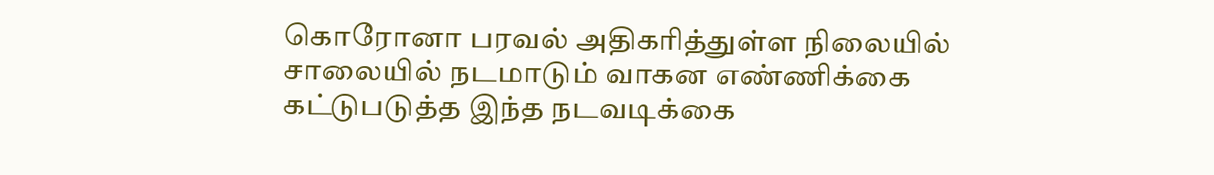கொரோனா பரவல் அதிகரித்துள்ள நிலையில் சாலையில் நடமாடும் வாகன எண்ணிக்கை கட்டுபடுத்த இந்த நடவடிக்கை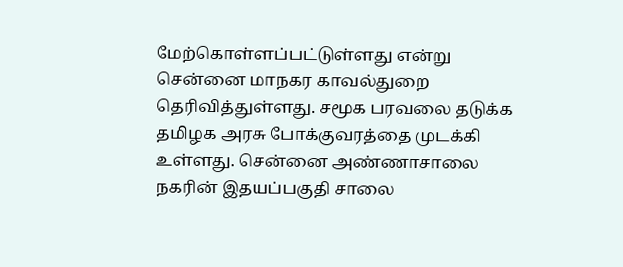மேற்கொள்ளப்பட்டுள்ளது என்று சென்னை மாநகர காவல்துறை தெரிவித்துள்ளது. சமூக பரவலை தடுக்க தமிழக அரசு போக்குவரத்தை முடக்கி உள்ளது. சென்னை அண்ணாசாலை நகரின் இதயப்பகுதி சாலை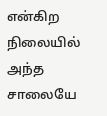என்கிற நிலையில் அந்த சாலையே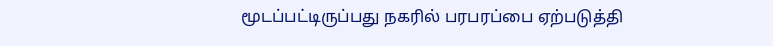மூடப்பட்டிருப்பது நகரில் பரபரப்பை ஏற்படுத்தி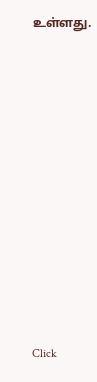உள்ளது.












Click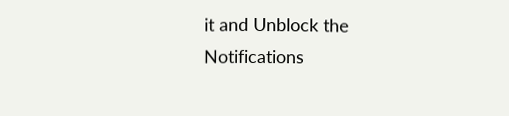it and Unblock the Notifications